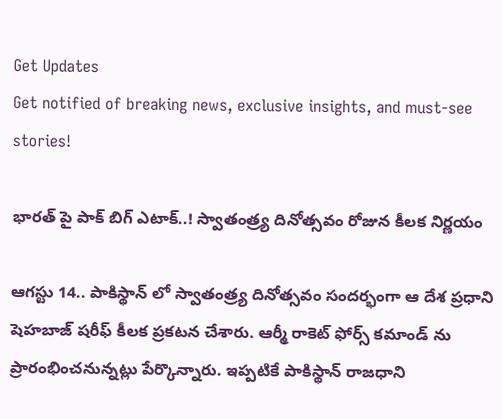Get Updates
Get notified of breaking news, exclusive insights, and must-see stories!

భారత్ పై పాక్ బిగ్ ఎటాక్..! స్వాతంత్ర్య దినోత్సవం రోజున కీలక నిర్ణయం

ఆగస్టు 14.. పాకిస్థాన్ లో స్వాతంత్ర్య దినోత్సవం సందర్భంగా ఆ దేశ ప్రధాని షెహబాజ్ షరీఫ్ కీలక ప్రకటన చేశారు. ఆర్మీ రాకెట్ ఫోర్స్ కమాండ్ ను ప్రారంభించనున్నట్లు పేర్కొన్నారు. ఇప్పటికే పాకిస్థాన్ రాజధాని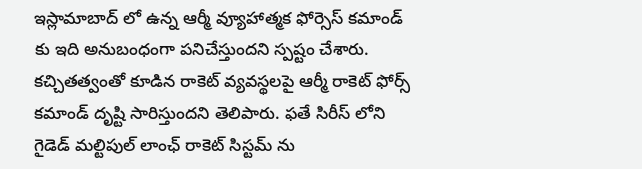ఇస్లామాబాద్ లో ఉన్న ఆర్మీ వ్యూహాత్మక ఫోర్సెస్ కమాండ్ కు ఇది అనుబంధంగా పనిచేస్తుందని స్పష్టం చేశారు. కచ్చితత్వంతో కూడిన రాకెట్ వ్యవస్థలపై ఆర్మీ రాకెట్ ఫోర్స్ కమాండ్ దృష్టి సారిస్తుందని తెలిపారు. ఫతే సిరీస్ లోని గైడెడ్ మల్టిపుల్ లాంఛ్ రాకెట్ సిస్టమ్ ను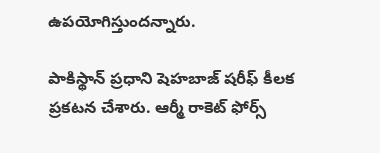ఉపయోగిస్తుందన్నారు.

పాకిస్థాన్ ప్రధాని షెహబాజ్ షరీఫ్ కీలక ప్రకటన చేశారు. ఆర్మీ రాకెట్ ఫోర్స్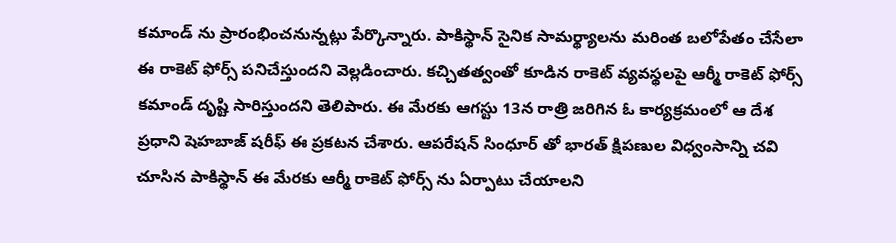కమాండ్ ను ప్రారంభించనున్నట్లు పేర్కొన్నారు. పాకిస్థాన్ సైనిక సామర్థ్యాలను మరింత బలోపేతం చేసేలా ఈ రాకెట్ ఫోర్స్ పనిచేస్తుందని వెల్లడించారు. కచ్చితత్వంతో కూడిన రాకెట్ వ్యవస్థలపై ఆర్మీ రాకెట్ ఫోర్స్ కమాండ్ దృష్టి సారిస్తుందని తెలిపారు. ఈ మేరకు ఆగస్టు 13న రాత్రి జరిగిన ఓ కార్యక్రమంలో ఆ దేశ ప్రధాని షెహబాజ్ షరీఫ్ ఈ ప్రకటన చేశారు. ఆపరేషన్ సింధూర్ తో భారత్ క్షిపణుల విధ్వంసాన్ని చవి చూసిన పాకిస్థాన్ ఈ మేరకు ఆర్మీ రాకెట్ ఫోర్స్ ను ఏర్పాటు చేయాలని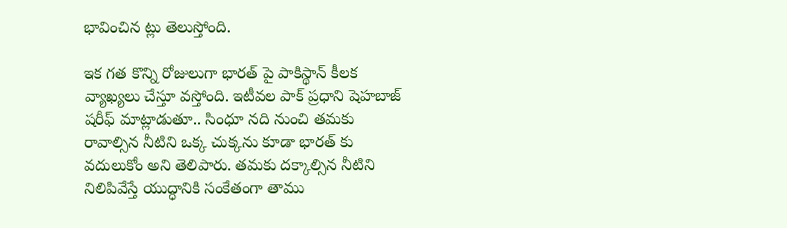భావించిన ట్లు తెలుస్తోంది.

ఇక గత కొన్ని రోజులుగా భారత్ పై పాకిస్థాన్ కీలక వ్యాఖ్యలు చేస్తూ వస్తోంది. ఇటీవల పాక్ ప్రధాని షెహబాజ్ షరీఫ్ మాట్లాడుతూ.. సింధూ నది నుంచి తమకు రావాల్సిన నీటిని ఒక్క చుక్కను కూడా భారత్ కు వదులుకోం అని తెలిపారు. తమకు దక్కాల్సిన నీటిని నిలిపివేస్తే యుద్ధానికి సంకేతంగా తాము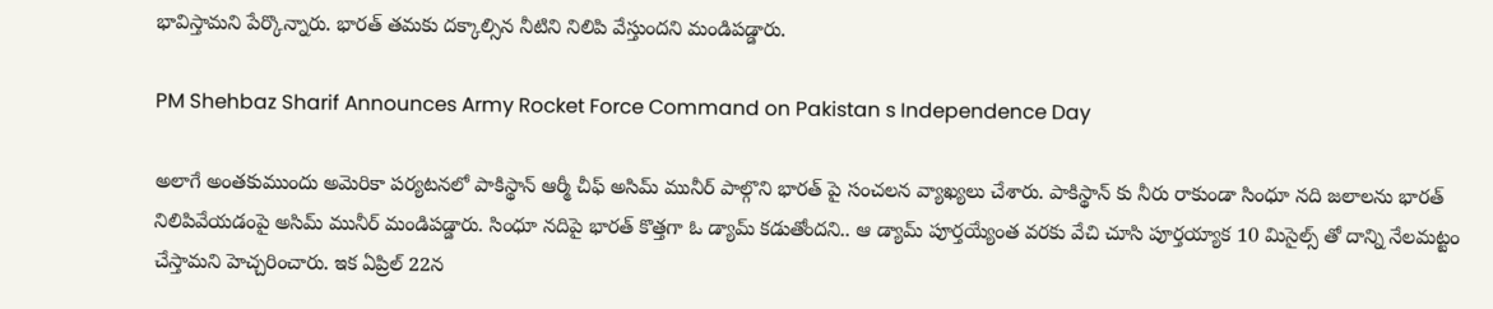భావిస్తామని పేర్కొన్నారు. భారత్ తమకు దక్కాల్సిన నీటిని నిలిపి వేస్తుందని మండిపడ్డారు.

PM Shehbaz Sharif Announces Army Rocket Force Command on Pakistan s Independence Day

అలాగే అంతకుముందు అమెరికా పర్యటనలో పాకిస్థాన్ ఆర్మీ చీఫ్ అసిమ్ మునీర్ పాల్గొని భారత్ పై సంచలన వ్యాఖ్యలు చేశారు. పాకిస్థాన్ కు నీరు రాకుండా సింధూ నది జలాలను భారత్ నిలిపివేయడంపై అసిమ్ మునీర్ మండిపడ్డారు. సింధూ నదిపై భారత్ కొత్తగా ఓ డ్యామ్ కడుతోందని.. ఆ డ్యామ్ పూర్తయ్యేంత వరకు వేచి చూసి పూర్తయ్యాక 10 మిసైల్స్ తో దాన్ని నేలమట్టం చేస్తామని హెచ్చరించారు. ఇక ఏప్రిల్ 22న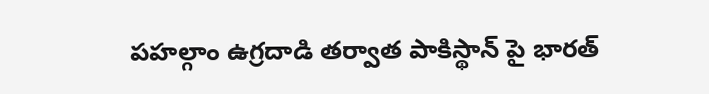పహల్గాం ఉగ్రదాడి తర్వాత పాకిస్థాన్ పై భారత్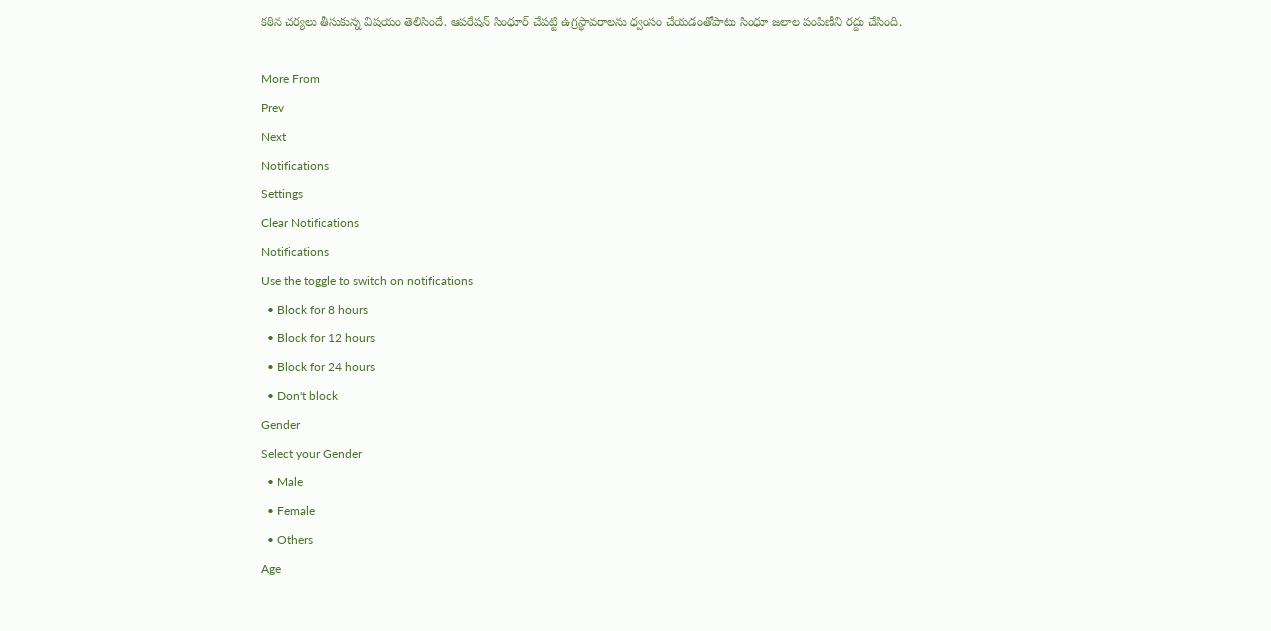కఠిన చర్యలు తీసుకున్న విషయం తెలిసిందే. ఆపరేషన్ సింధూర్ చేపట్టి ఉగ్రస్థావరాలను ధ్వంసం చేయడంతోపాటు సింధూ జలాల పంపిణీని రద్దు చేసింది.

More From
Prev
Next
Notifications
Settings
Clear Notifications
Notifications
Use the toggle to switch on notifications
  • Block for 8 hours
  • Block for 12 hours
  • Block for 24 hours
  • Don't block
Gender
Select your Gender
  • Male
  • Female
  • Others
Age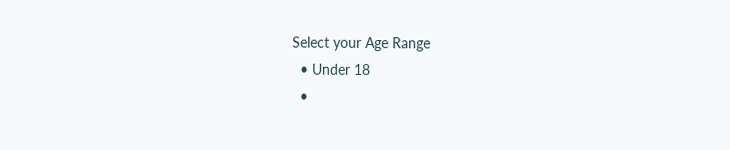Select your Age Range
  • Under 18
  •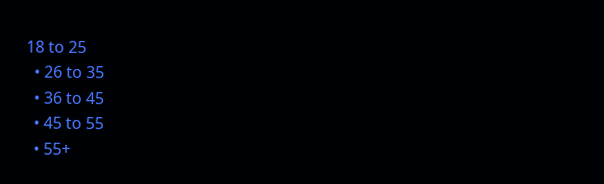18 to 25
  • 26 to 35
  • 36 to 45
  • 45 to 55
  • 55+